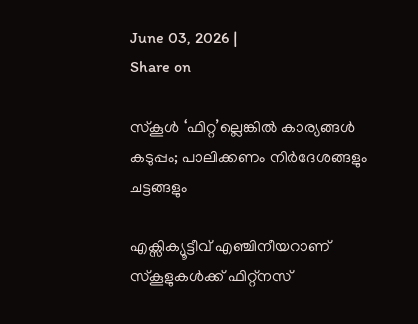June 03, 2026 |
Share on

സ്‌കൂള്‍ ‘ഫിറ്റ’ല്ലെങ്കില്‍ കാര്യങ്ങള്‍ കടുപ്പം; പാലിക്കണം നിര്‍ദേശങ്ങളും ചട്ടങ്ങളും

എക്സിക്യൂട്ടീവ് എഞ്ചിനീയറാണ് സ്‌കൂളുകള്‍ക്ക് ഫിറ്റ്നസ്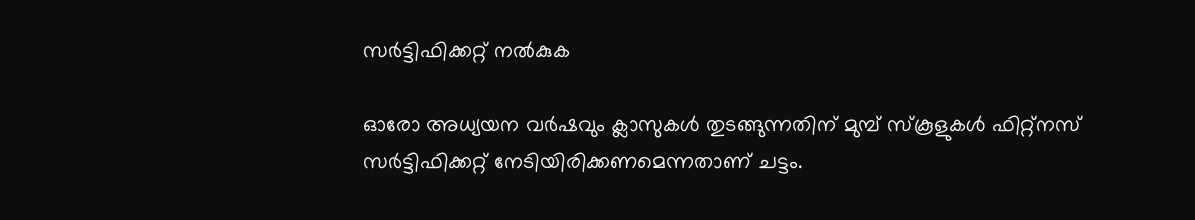സര്‍ട്ടിഫിക്കറ്റ് നല്‍കുക

ഓരോ അധ്യയന വര്‍ഷവും ക്ലാസുകള്‍ തുടങ്ങുന്നതിന് മുമ്പ് സ്‌കൂളുകള്‍ ഫിറ്റ്‌നസ് സര്‍ട്ടിഫിക്കറ്റ് നേടിയിരിക്കണമെന്നതാണ് ചട്ടം.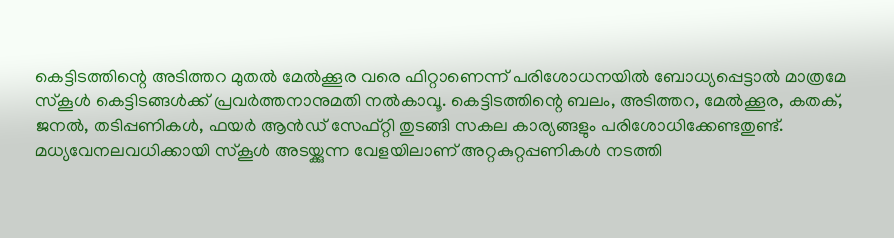കെട്ടിടത്തിന്റെ അടിത്തറ മുതല്‍ മേല്‍ക്കൂര വരെ ഫിറ്റാണെന്ന് പരിശോധനയില്‍ ബോധ്യപ്പെട്ടാല്‍ മാത്രമേ സ്‌കൂള്‍ കെട്ടിടങ്ങള്‍ക്ക് പ്രവര്‍ത്തനാനുമതി നല്‍കാവൂ. കെട്ടിടത്തിന്റെ ബലം, അടിത്തറ, മേല്‍ക്കൂര, കതക്, ജനല്‍, തടിപ്പണികള്‍, ഫയര്‍ ആന്‍ഡ് സേഫ്റ്റി തുടങ്ങി സകല കാര്യങ്ങളും പരിശോധിക്കേണ്ടതുണ്ട്. മധ്യവേനലവധിക്കായി സ്‌കൂള്‍ അടയ്ക്കുന്ന വേളയിലാണ് അറ്റകുറ്റപ്പണികള്‍ നടത്തി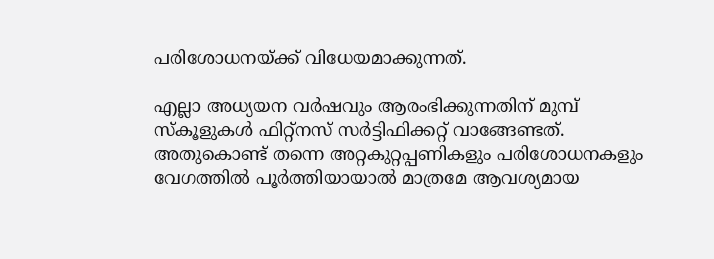പരിശോധനയ്ക്ക് വിധേയമാക്കുന്നത്.

എല്ലാ അധ്യയന വര്‍ഷവും ആരംഭിക്കുന്നതിന് മുമ്പ് സ്‌കൂളുകള്‍ ഫിറ്റ്‌നസ് സര്‍ട്ടിഫിക്കറ്റ് വാങ്ങേണ്ടത്. അതുകൊണ്ട് തന്നെ അറ്റകുറ്റപ്പണികളും പരിശോധനകളും വേഗത്തില്‍ പൂര്‍ത്തിയായാല്‍ മാത്രമേ ആവശ്യമായ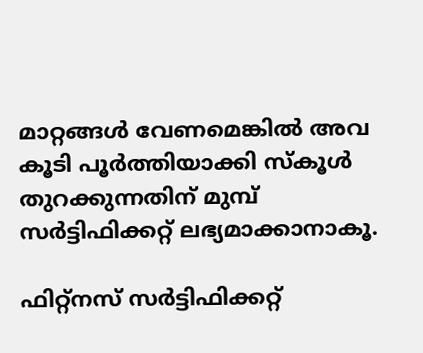മാറ്റങ്ങള്‍ വേണമെങ്കില്‍ അവ കൂടി പൂര്‍ത്തിയാക്കി സ്‌കൂള്‍ തുറക്കുന്നതിന് മുമ്പ് സര്‍ട്ടിഫിക്കറ്റ് ലഭ്യമാക്കാനാകൂ.

ഫിറ്റ്‌നസ് സര്‍ട്ടിഫിക്കറ്റ്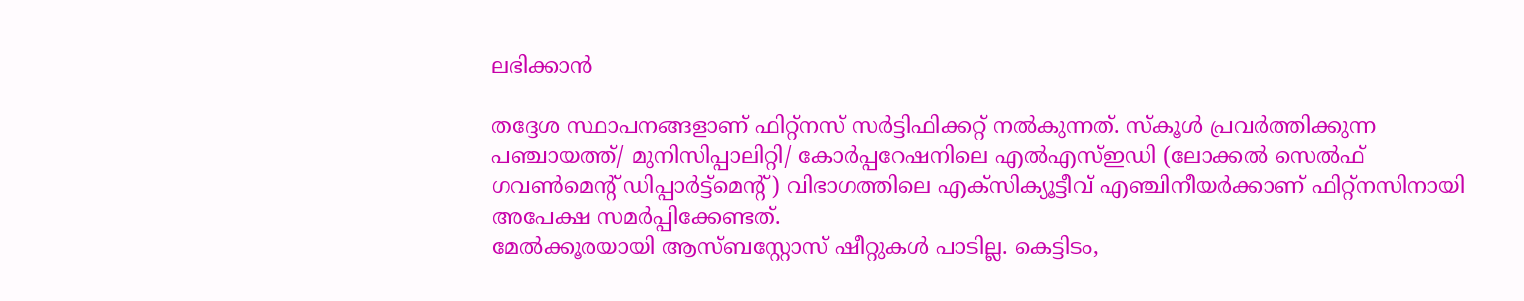ലഭിക്കാന്‍

തദ്ദേശ സ്ഥാപനങ്ങളാണ് ഫിറ്റ്‌നസ് സര്‍ട്ടിഫിക്കറ്റ് നല്‍കുന്നത്. സ്‌കൂള്‍ പ്രവര്‍ത്തിക്കുന്ന പഞ്ചായത്ത്/ മുനിസിപ്പാലിറ്റി/ കോര്‍പ്പറേഷനിലെ എല്‍എസ്ഇഡി (ലോക്കല്‍ സെല്‍ഫ് ഗവണ്‍മെന്റ് ഡിപ്പാര്‍ട്ട്‌മെന്റ്) വിഭാഗത്തിലെ എക്‌സിക്യൂട്ടീവ് എഞ്ചിനീയര്‍ക്കാണ് ഫിറ്റ്‌നസിനായി അപേക്ഷ സമര്‍പ്പിക്കേണ്ടത്.
മേല്‍ക്കൂരയായി ആസ്ബസ്റ്റോസ് ഷീറ്റുകള്‍ പാടില്ല. കെട്ടിടം,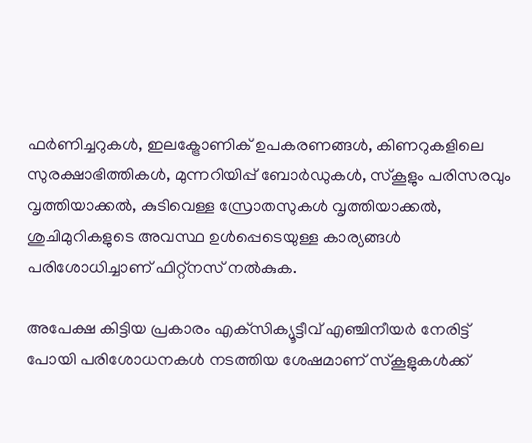ഫര്‍ണിച്ചറുകള്‍, ഇലക്ട്രോണിക് ഉപകരണങ്ങള്‍, കിണറുകളിലെ സുരക്ഷാഭിത്തികള്‍, മുന്നറിയിപ്പ് ബോര്‍ഡുകള്‍, സ്‌കൂളും പരിസരവും വൃത്തിയാക്കല്‍, കുടിവെള്ള സ്രോതസുകള്‍ വൃത്തിയാക്കല്‍, ശുചിമുറികളുടെ അവസ്ഥ ഉള്‍പ്പെടെയുള്ള കാര്യങ്ങള്‍ പരിശോധിച്ചാണ് ഫിറ്റ്‌നസ് നല്‍കുക.

അപേക്ഷ കിട്ടിയ പ്രകാരം എക്‌സിക്യൂട്ടീവ് എഞ്ചിനീയര്‍ നേരിട്ട് പോയി പരിശോധനകള്‍ നടത്തിയ ശേഷമാണ് സ്‌കൂളുകള്‍ക്ക്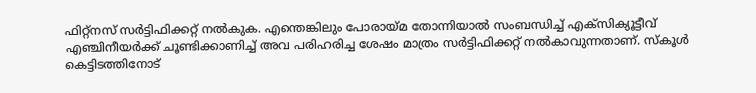ഫിറ്റ്‌നസ് സര്‍ട്ടിഫിക്കറ്റ് നല്‍കുക. എന്തെങ്കിലും പോരായ്മ തോന്നിയാല്‍ സംബന്ധിച്ച് എക്‌സിക്യൂട്ടീവ് എഞ്ചിനീയര്‍ക്ക് ചൂണ്ടിക്കാണിച്ച് അവ പരിഹരിച്ച ശേഷം മാത്രം സര്‍ട്ടിഫിക്കറ്റ് നല്‍കാവുന്നതാണ്. സ്‌കൂള്‍ കെട്ടിടത്തിനോട്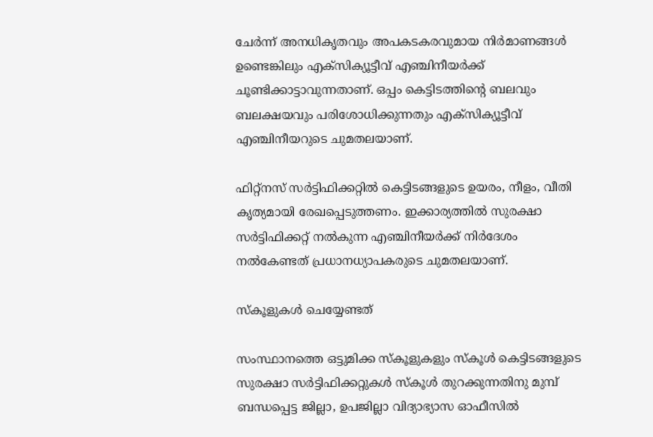ചേര്‍ന്ന് അനധികൃതവും അപകടകരവുമായ നിര്‍മാണങ്ങള്‍ ഉണ്ടെങ്കിലും എക്‌സിക്യൂട്ടീവ് എഞ്ചിനീയര്‍ക്ക് ചൂണ്ടിക്കാട്ടാവുന്നതാണ്. ഒപ്പം കെട്ടിടത്തിന്റെ ബലവും ബലക്ഷയവും പരിശോധിക്കുന്നതും എക്‌സിക്യൂട്ടീവ് എഞ്ചിനീയറുടെ ചുമതലയാണ്.

ഫിറ്റ്‌നസ് സര്‍ട്ടിഫിക്കറ്റില്‍ കെട്ടിടങ്ങളുടെ ഉയരം, നീളം, വീതി കൃത്യമായി രേഖപ്പെടുത്തണം. ഇക്കാര്യത്തില്‍ സുരക്ഷാ സര്‍ട്ടിഫിക്കറ്റ് നല്‍കുന്ന എഞ്ചിനീയര്‍ക്ക് നിര്‍ദേശം നല്‍കേണ്ടത് പ്രധാനധ്യാപകരുടെ ചുമതലയാണ്.

സ്‌കൂളുകള്‍ ചെയ്യേണ്ടത്

സംസ്ഥാനത്തെ ഒട്ടുമിക്ക സ്‌കൂളുകളും സ്‌കൂള്‍ കെട്ടിടങ്ങളുടെ സുരക്ഷാ സര്‍ട്ടിഫിക്കറ്റുകള്‍ സ്‌കൂള്‍ തുറക്കുന്നതിനു മുമ്പ് ബന്ധപ്പെട്ട ജില്ലാ, ഉപജില്ലാ വിദ്യാഭ്യാസ ഓഫീസില്‍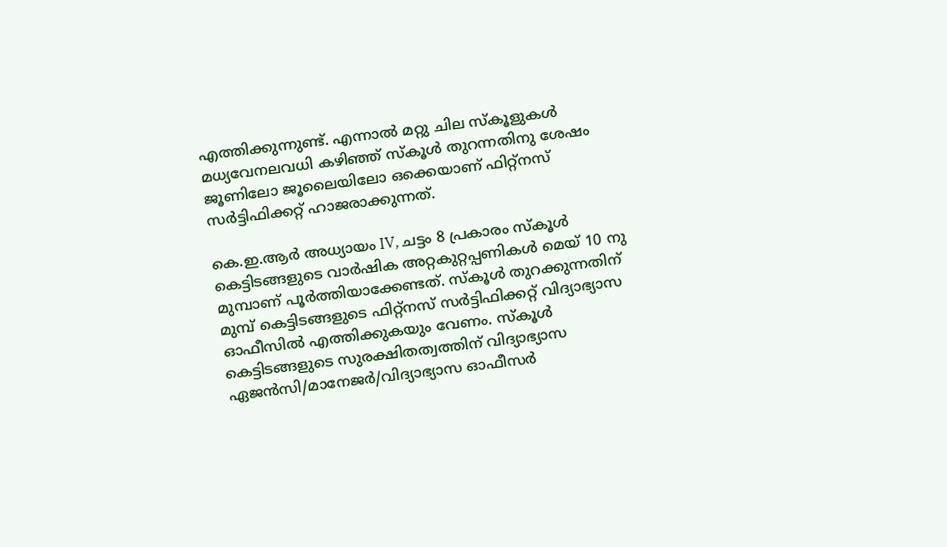എത്തിക്കുന്നുണ്ട്. എന്നാല്‍ മറ്റു ചില സ്‌കൂളുകള്‍ മധ്യവേനലവധി കഴിഞ്ഞ് സ്‌കൂള്‍ തുറന്നതിനു ശേഷം ജൂണിലോ ജൂലൈയിലോ ഒക്കെയാണ് ഫിറ്റ്‌നസ് സര്‍ട്ടിഫിക്കറ്റ് ഹാജരാക്കുന്നത്.

കെ.ഇ.ആര്‍ അധ്യായം IV, ചട്ടം 8 പ്രകാരം സ്‌കൂള്‍ കെട്ടിടങ്ങളുടെ വാര്‍ഷിക അറ്റകുറ്റപ്പണികള്‍ മെയ് 10 നു മുമ്പാണ് പൂര്‍ത്തിയാക്കേണ്ടത്. സ്‌കൂള്‍ തുറക്കുന്നതിന് മുമ്പ് കെട്ടിടങ്ങളുടെ ഫിറ്റ്‌നസ് സര്‍ട്ടിഫിക്കറ്റ് വിദ്യാഭ്യാസ ഓഫീസില്‍ എത്തിക്കുകയും വേണം. സ്‌കൂള്‍ കെട്ടിടങ്ങളുടെ സുരക്ഷിതത്വത്തിന് വിദ്യാഭ്യാസ ഏജന്‍സി/മാനേജര്‍/വിദ്യാഭ്യാസ ഓഫീസര്‍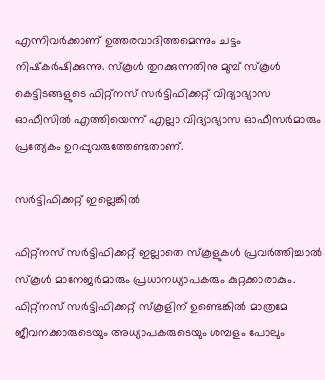എന്നിവര്‍ക്കാണ് ഉത്തരവാദിത്തമെന്നും ചട്ടം നിഷ്‌കര്‍ഷിക്കുന്നു. സ്‌കൂള്‍ തുറക്കുന്നതിനു മുമ്പ് സ്‌കൂള്‍ കെട്ടിടങ്ങളുടെ ഫിറ്റ്‌നസ് സര്‍ട്ടിഫിക്കറ്റ് വിദ്യാഭ്യാസ ഓഫീസില്‍ എത്തിയെന്ന് എല്ലാ വിദ്യാഭ്യാസ ഓഫീസര്‍മാരും പ്രത്യേകം ഉറപ്പുവരുത്തേണ്ടതാണ്.

സര്‍ട്ടിഫിക്കറ്റ് ഇല്ലെങ്കില്‍

ഫിറ്റ്‌നസ് സര്‍ട്ടിഫിക്കറ്റ് ഇല്ലാതെ സ്‌കൂളുകള്‍ പ്രവര്‍ത്തിച്ചാല്‍ സ്‌കൂള്‍ മാനേജര്‍മാരും പ്രധാനധ്യാപകരും കുറ്റക്കാരാകും. ഫിറ്റ്‌നസ് സര്‍ട്ടിഫിക്കറ്റ് സ്‌കൂളിന് ഉണ്ടെങ്കില്‍ മാത്രമേ ജീവനക്കാരുടെയും അധ്യാപകരുടെയും ശമ്പളം പോലും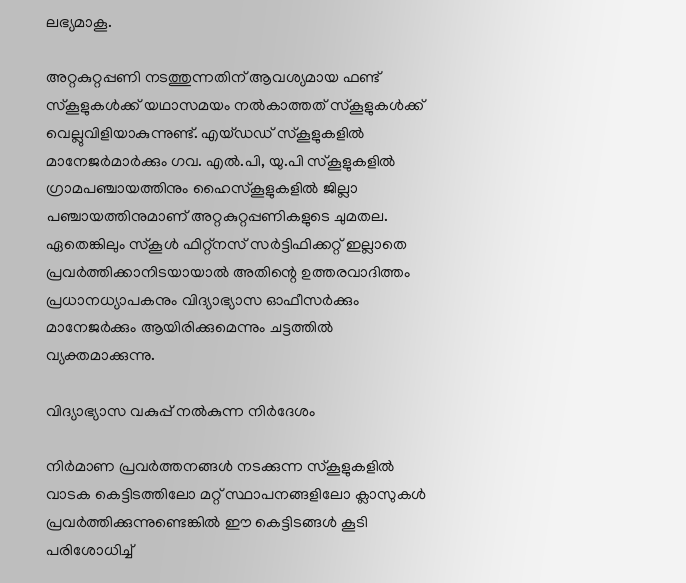ലഭ്യമാകൂ.

അറ്റകുറ്റപ്പണി നടത്തുന്നതിന് ആവശ്യമായ ഫണ്ട് സ്‌കൂളുകള്‍ക്ക് യഥാസമയം നല്‍കാത്തത് സ്‌കൂളുകള്‍ക്ക് വെല്ലുവിളിയാകുന്നുണ്ട്. എയ്ഡഡ് സ്‌കൂളുകളില്‍ മാനേജര്‍മാര്‍ക്കും ഗവ. എല്‍.പി, യു.പി സ്‌കൂളുകളില്‍ ഗ്രാമപഞ്ചായത്തിനും ഹൈസ്‌കൂളുകളില്‍ ജില്ലാ പഞ്ചായത്തിനുമാണ് അറ്റകുറ്റപ്പണികളുടെ ചുമതല. ഏതെങ്കിലും സ്‌കൂള്‍ ഫിറ്റ്‌നസ് സര്‍ട്ടിഫിക്കറ്റ് ഇല്ലാതെ പ്രവര്‍ത്തിക്കാനിടയായാല്‍ അതിന്റെ ഉത്തരവാദിത്തം പ്രധാനധ്യാപകനും വിദ്യാഭ്യാസ ഓഫീസര്‍ക്കും മാനേജര്‍ക്കും ആയിരിക്കുമെന്നും ചട്ടത്തില്‍ വ്യക്തമാക്കുന്നു.

വിദ്യാഭ്യാസ വകുപ്പ് നല്‍കുന്ന നിര്‍ദേശം

നിര്‍മാണ പ്രവര്‍ത്തനങ്ങള്‍ നടക്കുന്ന സ്‌കൂളുകളില്‍ വാടക കെട്ടിടത്തിലോ മറ്റ് സ്ഥാപനങ്ങളിലോ ക്ലാസുകള്‍ പ്രവര്‍ത്തിക്കുന്നുണ്ടെങ്കില്‍ ഈ കെട്ടിടങ്ങള്‍ കൂടി പരിശോധിച്ച്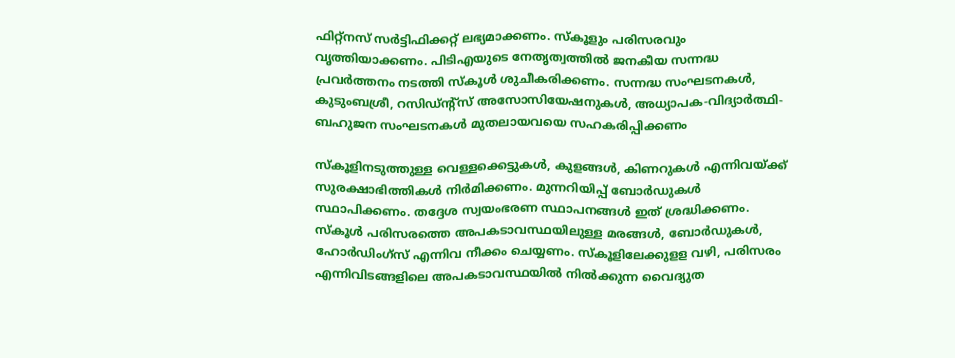ഫിറ്റ്‌നസ് സര്‍ട്ടിഫിക്കറ്റ് ലഭ്യമാക്കണം. സ്‌കൂളും പരിസരവും വൃത്തിയാക്കണം. പിടിഎയുടെ നേതൃത്വത്തില്‍ ജനകീയ സന്നദ്ധ പ്രവര്‍ത്തനം നടത്തി സ്‌കൂള്‍ ശുചീകരിക്കണം. സന്നദ്ധ സംഘടനകള്‍, കുടുംബശ്രീ, റസിഡ്ന്റ്‌സ് അസോസിയേഷനുകള്‍, അധ്യാപക-വിദ്യാര്‍ത്ഥി-ബഹുജന സംഘടനകള്‍ മുതലായവയെ സഹകരിപ്പിക്കണം

സ്‌കൂളിനടുത്തുള്ള വെള്ളക്കെട്ടുകള്‍, കുളങ്ങള്‍, കിണറുകള്‍ എന്നിവയ്ക്ക് സുരക്ഷാഭിത്തികള്‍ നിര്‍മിക്കണം. മുന്നറിയിപ്പ് ബോര്‍ഡുകള്‍ സ്ഥാപിക്കണം. തദ്ദേശ സ്വയംഭരണ സ്ഥാപനങ്ങള്‍ ഇത് ശ്രദ്ധിക്കണം. സ്‌കൂള്‍ പരിസരത്തെ അപകടാവസ്ഥയിലുള്ള മരങ്ങള്‍, ബോര്‍ഡുകള്‍, ഹോര്‍ഡിംഗ്‌സ് എന്നിവ നീക്കം ചെയ്യണം. സ്‌കൂളിലേക്കുളള വഴി, പരിസരം എന്നിവിടങ്ങളിലെ അപകടാവസ്ഥയില്‍ നില്‍ക്കുന്ന വൈദ്യുത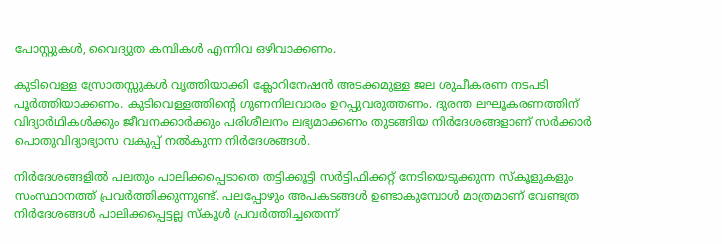പോസ്റ്റുകള്‍, വൈദ്യുത കമ്പികള്‍ എന്നിവ ഒഴിവാക്കണം.

കുടിവെള്ള സ്രോതസ്സുകള്‍ വൃത്തിയാക്കി ക്ലോറിനേഷന്‍ അടക്കമുള്ള ജല ശുചീകരണ നടപടി പൂര്‍ത്തിയാക്കണം. കുടിവെള്ളത്തിന്റെ ഗുണനിലവാരം ഉറപ്പുവരുത്തണം. ദുരന്ത ലഘൂകരണത്തിന് വിദ്യാര്‍ഥികള്‍ക്കും ജീവനക്കാര്‍ക്കും പരിശീലനം ലഭ്യമാക്കണം തുടങ്ങിയ നിര്‍ദേശങ്ങളാണ് സര്‍ക്കാര്‍ പൊതുവിദ്യാഭ്യാസ വകുപ്പ് നല്‍കുന്ന നിര്‍ദേശങ്ങള്‍.

നിര്‍ദേശങ്ങളില്‍ പലതും പാലിക്കപ്പെടാതെ തട്ടിക്കൂട്ടി സര്‍ട്ടിഫിക്കറ്റ് നേടിയെടുക്കുന്ന സ്‌കൂളുകളും സംസ്ഥാനത്ത് പ്രവര്‍ത്തിക്കുന്നുണ്ട്. പലപ്പോഴും അപകടങ്ങള്‍ ഉണ്ടാകുമ്പോള്‍ മാത്രമാണ് വേണ്ടത്ര നിര്‍ദേശങ്ങള്‍ പാലിക്കപ്പെട്ടല്ല സ്‌കൂള്‍ പ്രവര്‍ത്തിച്ചതെന്ന്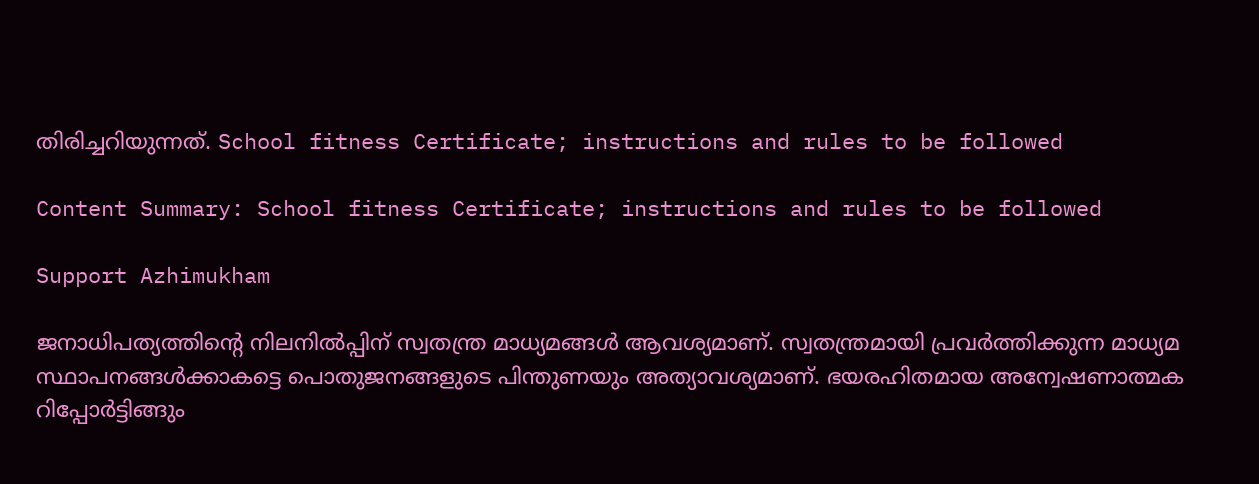തിരിച്ചറിയുന്നത്. School fitness Certificate; instructions and rules to be followed

Content Summary: School fitness Certificate; instructions and rules to be followed

Support Azhimukham

ജനാധിപത്യത്തിന്റെ നിലനിൽപ്പിന് സ്വതന്ത്ര മാധ്യമങ്ങൾ ആവശ്യമാണ്. സ്വതന്ത്രമായി പ്രവർത്തിക്കുന്ന മാധ്യമ സ്ഥാപനങ്ങൾക്കാകട്ടെ പൊതുജനങ്ങളുടെ പിന്തുണയും അത്യാവശ്യമാണ്. ഭയരഹിതമായ അന്വേഷണാത്മക റിപ്പോർട്ടിങ്ങും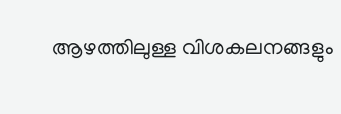ആഴത്തിലുള്ള വിശകലനങ്ങളും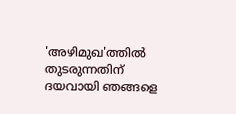'അഴിമുഖ'ത്തിൽ തുടരുന്നതിന് ദയവായി ഞങ്ങളെ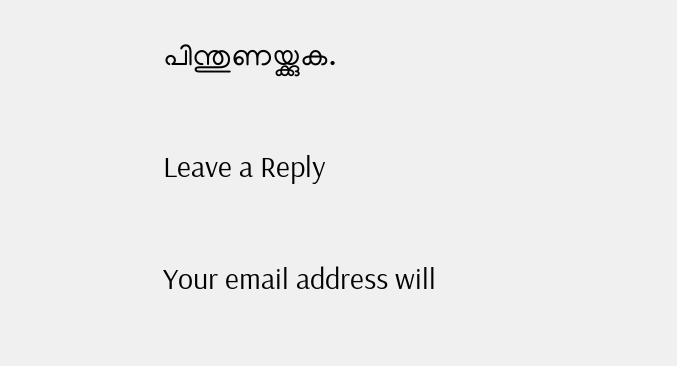പിന്തുണയ്ക്കുക.

Leave a Reply

Your email address will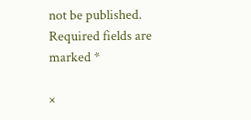not be published. Required fields are marked *

×